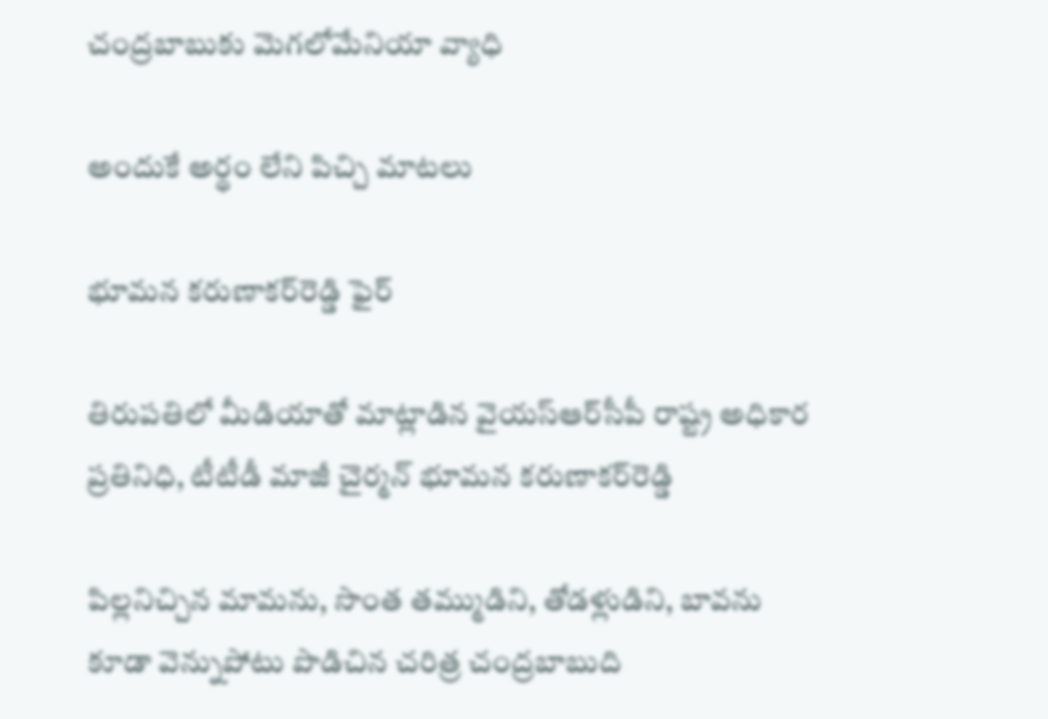చంద్ర‌బాబుకు మెగలోమేనియా వ్యాధి

అందుకే అర్థం లేని పిచ్చి మాట‌లు

భూమ‌న క‌రుణాక‌ర్‌రెడ్డి ఫైర్

తిరుపతిలో మీడియాతో మాట్లాడిన వైయ‌స్ఆర్‌సీపీ రాష్ట్ర అధికార ప్రతినిధి, టీటీడీ మాజీ చైర్మన్‌ భూమన కరుణాకర్‌రెడ్డి

పిల్లనిచ్చిన మామను, సొంత తమ్ముడిని, తోడళ్లుడిని, బావను కూడా వెన్నుపోటు పొడిచిన చరిత్ర చంద్రబాబుది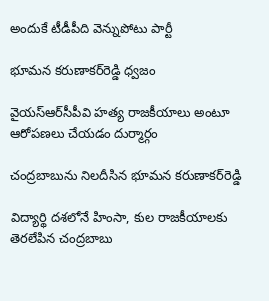అందుకే టీడీపీది వెన్నుపోటు పార్టీ

భూమ‌న క‌రుణాక‌ర్‌రెడ్డి ధ్వ‌జం

వైయ‌స్ఆర్‌సీపీవి హత్య రాజకీయాలు అంటూ ఆరోపణలు చేయ‌డం దుర్మార్గం

చంద్ర‌బాబును నిల‌దీసిన భూమ‌న క‌రుణాక‌ర్‌రెడ్డి

విద్యార్థి ద‌శ‌లోనే హింసా, కుల రాజకీయాలకు తెర‌లేపిన‌ చంద్రబాబు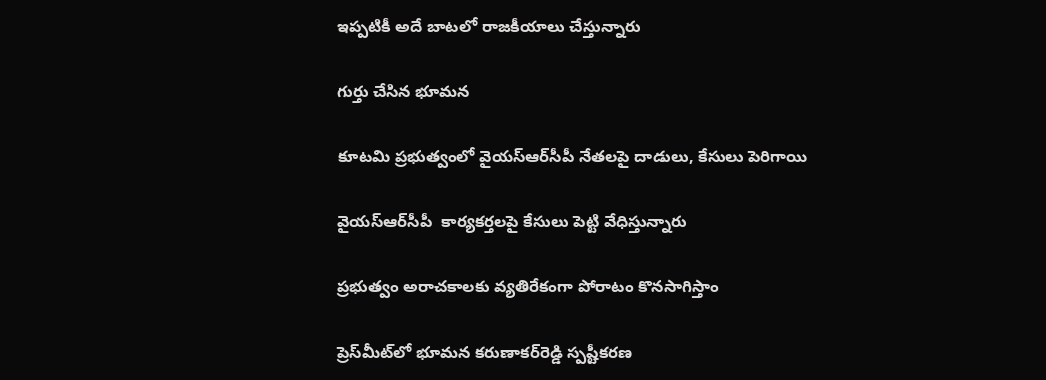ఇప్ప‌టికీ అదే బాట‌లో రాజ‌కీయాలు చేస్తున్నారు

గుర్తు చేసిన భూమ‌న‌

కూట‌మి ప్రభుత్వంలో వైయ‌స్ఆర్‌సీపీ నేతలపై దాడులు, కేసులు పెరిగాయి

వైయ‌స్ఆర్‌సీపీ  కార్యకర్తలపై కేసులు పెట్టి వేధిస్తున్నారు

ప్రభుత్వం అరాచకాలకు వ్యతిరేకంగా పోరాటం కొనసాగిస్తాం

ప్రెస్‌మీట్‌లో భూమ‌న క‌రుణాక‌ర్‌రెడ్డి స్ప‌ష్టీక‌ర‌ణ‌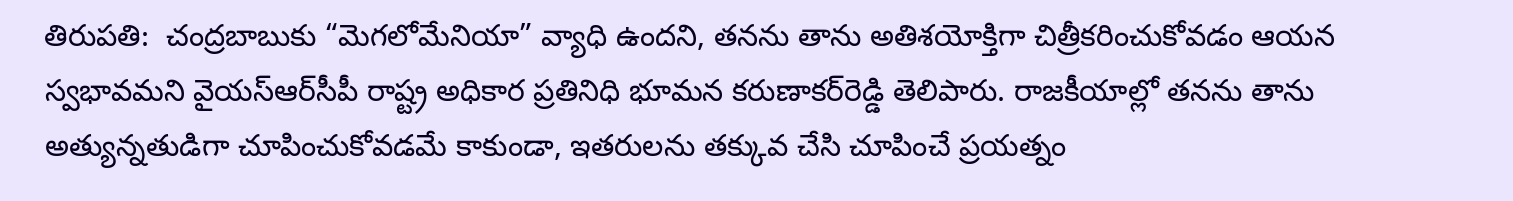తిరుప‌తి:  చంద్రబాబుకు “మెగలోమేనియా” వ్యాధి ఉందని, తనను తాను అతిశయోక్తిగా చిత్రీకరించుకోవడం ఆయన స్వభావమని వైయ‌స్ఆర్‌సీపీ రాష్ట్ర అధికార ప్ర‌తినిధి భూమ‌న క‌రుణాక‌ర్‌రెడ్డి తెలిపారు. రాజకీయాల్లో తనను తాను అత్యున్నతుడిగా చూపించుకోవడమే కాకుండా, ఇతరులను తక్కువ చేసి చూపించే ప్రయత్నం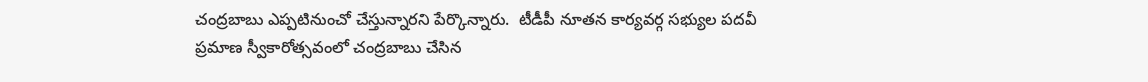చంద్రబాబు ఎప్పటినుంచో చేస్తున్నారని పేర్కొన్నారు.  టీడీపీ నూత‌న కార్య‌వ‌ర్గ స‌భ్యుల ప‌ద‌వీ ప్ర‌మాణ స్వీకారోత్స‌వంలో చంద్ర‌బాబు చేసిన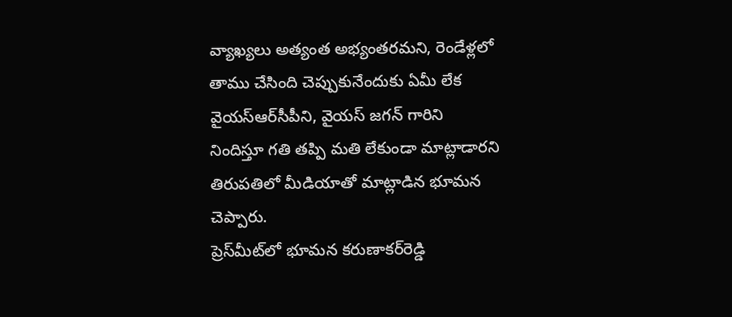వ్యాఖ్య‌లు అత్యంత అభ్యంత‌ర‌మ‌ని, రెండేళ్ల‌లో తాము చేసింది చెప్పుకునేందుకు ఏమీ లేక వైయ‌స్ఆర్‌సీపీని, వైయ‌స్ జ‌గ‌న్ గారిని నిందిస్తూ గ‌తి త‌ప్పి మ‌తి లేకుండా మాట్లాడార‌ని తిరుప‌తిలో మీడియాతో మాట్లాడిన భూమ‌న చెప్పారు.
ప్రెస్‌మీట్‌లో భూమ‌న క‌రుణాక‌ర్‌రెడ్డి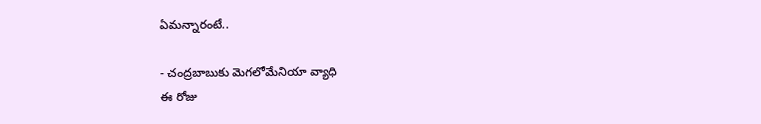ఏమ‌న్నారంటే..

- చంద్ర‌బాబుకు మెగ‌లోమేనియా వ్యాధి
ఈ రోజు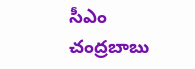సీఎం చంద్రబాబు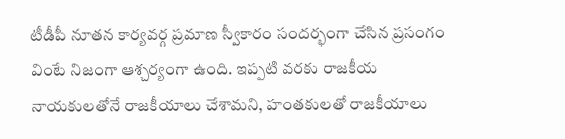టీడీపీ నూతన కార్యవర్గ ప్రమాణ స్వీకారం సందర్భంగా చేసిన ప్రసంగం వింటే నిజంగా ఆశ్చర్యంగా ఉంది. ఇప్పటి వరకు రాజకీయ నాయకులతోనే రాజకీయాలు చేశామని, హంతకులతో రాజకీయాలు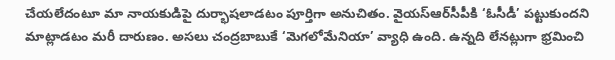చేయలేదంటూ మా నాయకుడిపై దుర్భాషలాడటం పూర్తిగా అనుచితం. వైయ‌స్ఆర్‌సీపీకి ‘ఓసీడీ’ పట్టుకుందని మాట్లాడటం మరీ దారుణం. అసలు చంద్రబాబుకే ‘మెగలోమేనియా’ వ్యాధి ఉంది. ఉన్నది లేనట్లుగా భ్రమించి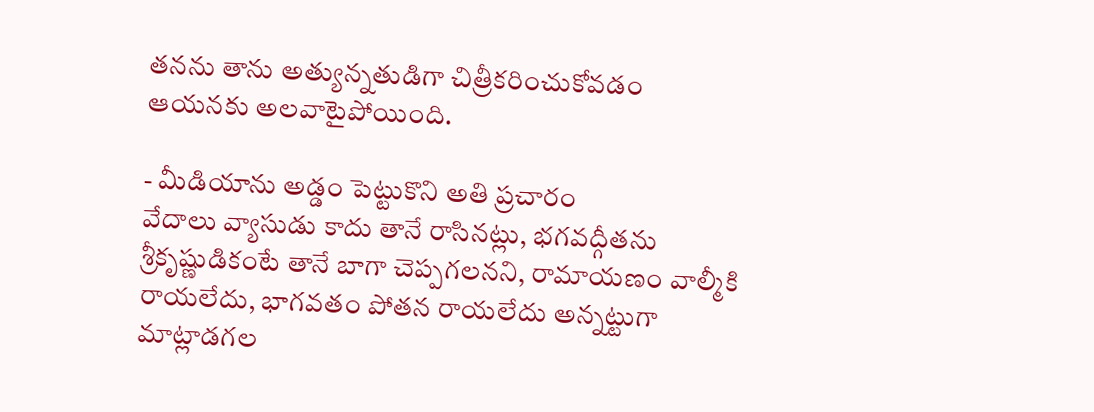తనను తాను అత్యున్నతుడిగా చిత్రీకరించుకోవడం ఆయనకు అలవాటైపోయింది.

- మీడియాను అడ్డం పెట్టుకొని అతి ప్ర‌చారం
వేదాలు వ్యాసుడు కాదు తానే రాసినట్లు, భగవద్గీతను శ్రీకృష్ణుడికంటే తానే బాగా చెప్పగలనని, రామాయణం వాల్మీకి రాయలేదు, భాగవతం పోతన రాయలేదు అన్నట్టుగా మాట్లాడగల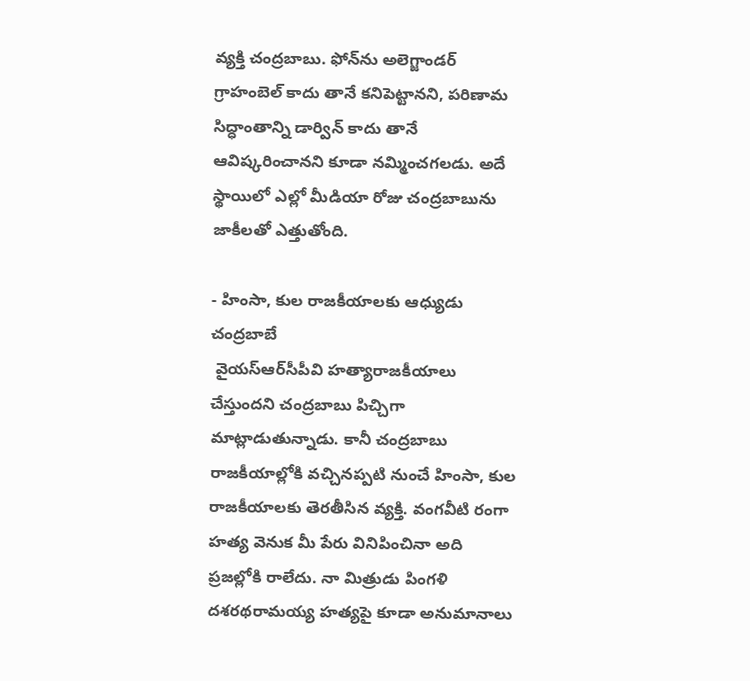వ్యక్తి చంద్రబాబు. ఫోన్‌ను అలెగ్జాండర్ గ్రాహంబెల్ కాదు తానే కనిపెట్టానని, పరిణామ సిద్ధాంతాన్ని డార్విన్ కాదు తానే ఆవిష్కరించానని కూడా నమ్మించగలడు. అదే స్థాయిలో ఎల్లో మీడియా రోజు చంద్రబాబును జాకీల‌తో ఎత్తుతోంది.

- హింసా, కుల రాజ‌కీయాల‌కు ఆధ్యుడు చంద్ర‌బాబే
 వైయ‌స్ఆర్‌సీపీవి హత్యారాజకీయాలు చేస్తుంద‌ని చంద్ర‌బాబు పిచ్చిగా మాట్లాడుతున్నాడు. కానీ చంద్ర‌బాబు రాజకీయాల్లోకి వచ్చినప్పటి నుంచే హింసా, కుల రాజకీయాలకు తెరతీసిన వ్యక్తి. వంగవీటి రంగా హత్య వెనుక మీ పేరు వినిపించినా అది ప్రజల్లోకి రాలేదు. నా మిత్రుడు పింగళి దశరథరామయ్య హత్యపై కూడా అనుమానాలు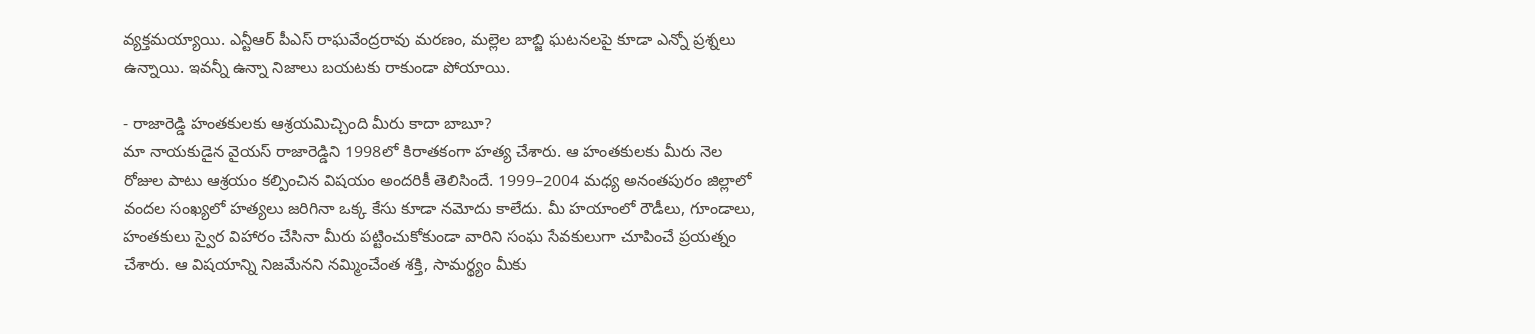వ్యక్తమయ్యాయి. ఎన్టీఆర్ పీఎస్ రాఘవేంద్రరావు మరణం, మల్లెల బాబ్జి ఘటనలపై కూడా ఎన్నో ప్రశ్నలు ఉన్నాయి. ఇవన్నీ ఉన్నా నిజాలు బయటకు రాకుండా పోయాయి.

- రాజారెడ్డి హంత‌కుల‌కు ఆశ్ర‌య‌మిచ్చింది మీరు కాదా బాబూ?
మా నాయకుడైన వైయస్‌ రాజారెడ్డిని 1998లో కిరాతకంగా హత్య చేశారు. ఆ హంతకులకు మీరు నెల రోజుల పాటు ఆశ్రయం కల్పించిన విషయం అందరికీ తెలిసిందే. 1999–2004 మధ్య అనంతపురం జిల్లాలో వందల సంఖ్యలో హత్యలు జరిగినా ఒక్క కేసు కూడా నమోదు కాలేదు. మీ హయాంలో రౌడీలు, గూండాలు, హంతకులు స్వైర విహారం చేసినా మీరు పట్టించుకోకుండా వారిని సంఘ సేవకులుగా చూపించే ప్రయత్నం చేశారు. ఆ విషయాన్ని నిజమేనని నమ్మించేంత శక్తి, సామర్థ్యం మీకు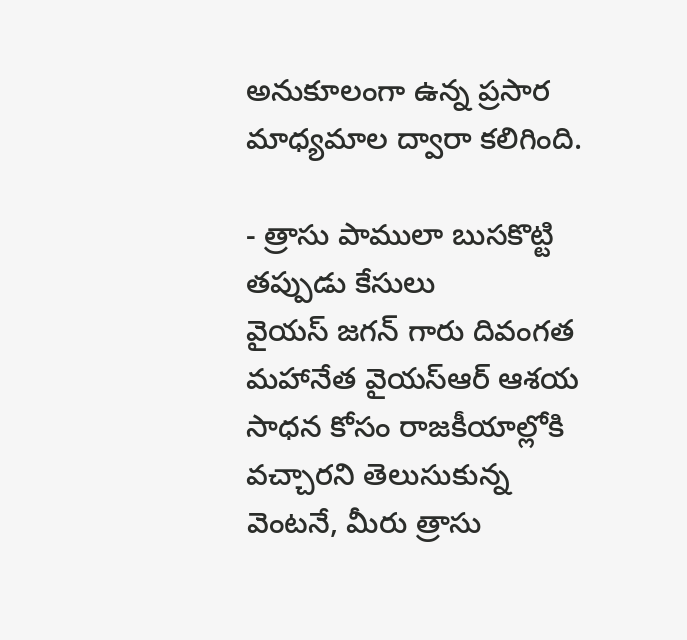అనుకూలంగా ఉన్న ప్రసార మాధ్యమాల ద్వారా కలిగింది.

- త్రాసు పాములా బుస‌కొట్టి త‌ప్పుడు కేసులు
వైయస్‌ జగన్‌ గారు దివంగత మహానేత వైయస్‌ఆర్‌ ఆశయ సాధన కోసం రాజకీయాల్లోకి వచ్చారని తెలుసుకున్న వెంటనే, మీరు త్రాసు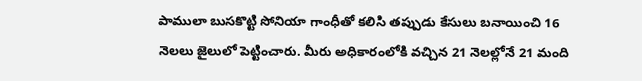పాములా బుసకొట్టి సోనియా గాంధీతో కలిసి తప్పుడు కేసులు బనాయించి 16 నెలలు జైలులో పెట్టించారు. మీరు అధికారంలోకి వచ్చిన 21 నెలల్లోనే 21 మంది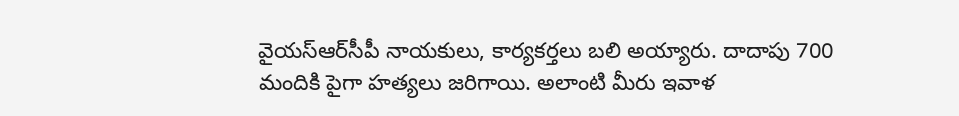వైయ‌స్ఆర్‌సీపీ నాయకులు, కార్యకర్తలు బలి అయ్యారు. దాదాపు 700 మందికి పైగా హత్యలు జరిగాయి. అలాంటి మీరు ఇవాళ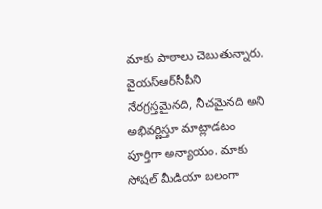మాకు పాఠాలు చెబుతున్నారు. వైయ‌స్ఆర్‌సీపీని నేరగ్రస్తమైనది, నీచమైనది అని అభివర్ణిస్తూ మాట్లాడటం పూర్తిగా అన్యాయం. మాకు సోషల్‌ మీడియా బలంగా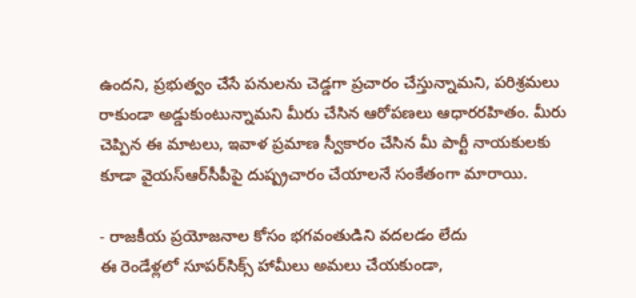ఉందని, ప్రభుత్వం చేసే పనులను చెడ్డగా ప్రచారం చేస్తున్నామని, పరిశ్రమలు రాకుండా అడ్డుకుంటున్నామని మీరు చేసిన ఆరోపణలు ఆధారరహితం. మీరు చెప్పిన ఈ మాటలు, ఇవాళ ప్రమాణ స్వీకారం చేసిన మీ పార్టీ నాయకులకు కూడా వైయ‌స్ఆర్‌సీపీపై దుష్ప్రచారం చేయాలనే సంకేతంగా మారాయి.

- రాజ‌కీయ ప్ర‌యోజ‌నాల కోసం భగవంతుడిని వ‌ద‌ల‌డం లేదు
ఈ రెండేళ్లలో సూపర్‌సిక్స్ హామీలు అమలు చేయకుండా,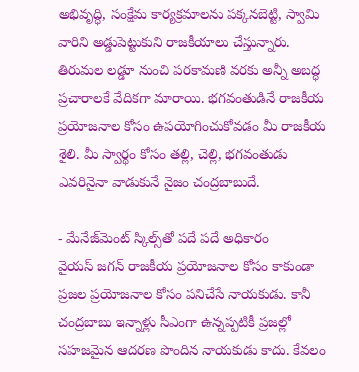అభివృద్ధి, సంక్షేమ కార్యక్రమాలను పక్కనబెట్టి, స్వామి వారిని అడ్డుపెట్టుకుని రాజకీయాలు చేస్తున్నారు. తిరుమ‌ల లడ్డూ నుంచి పరకామణి వరకు అన్నీ అబద్ధ ప్రచారాలకే వేదికగా మారాయి. భగవంతుడినే రాజకీయ ప్రయోజనాల కోసం ఉపయోగించుకోవడం మీ రాజకీయ శైలి. మీ స్వార్థం కోసం తల్లి, చెల్లి, భగవంతుడు ఎవరినైనా వాడుకునే నైజం చంద్రబాబుదే.

- మేనేజ్‌మెంట్ స్కిల్స్‌తో ప‌దే ప‌దే అధికారం
వైయస్‌ జగన్‌ రాజకీయ ప్రయోజనాల కోసం కాకుండా ప్రజల ప్రయోజనాల కోసం పనిచేసే నాయకుడు. కానీ చంద్రబాబు ఇన్నాళ్లు సీఎంగా ఉన్నప్పటికీ ప్రజల్లో సహజమైన ఆదరణ పొందిన నాయకుడు కాదు. కేవలం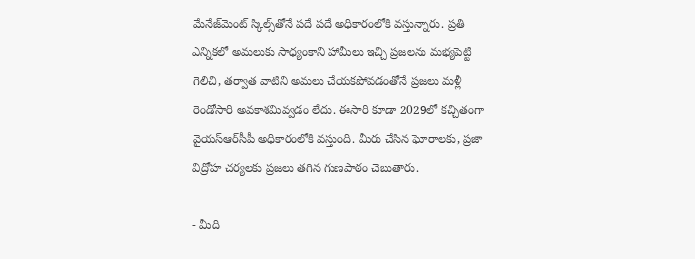మేనేజ్‌మెంట్‌ స్కిల్స్‌తోనే పదే పదే అధికారంలోకి వస్తున్నారు. ప్రతి ఎన్నికలో అమలుకు సాధ్యంకాని హామీలు ఇచ్చి ప్రజలను మభ్యపెట్టి గెలిచి, తర్వాత వాటిని అమలు చేయకపోవడంతోనే ప్రజలు మళ్లీ రెండోసారి అవకాశమివ్వడం లేదు. ఈసారి కూడా 2029లో కచ్చితంగా వైయ‌స్ఆర్‌సీపీ అధికారంలోకి వస్తుంది. మీరు చేసిన ఘోరాలకు, ప్రజా విద్రోహ చర్యలకు ప్రజలు తగిన గుణపాఠం చెబుతారు.

- మీది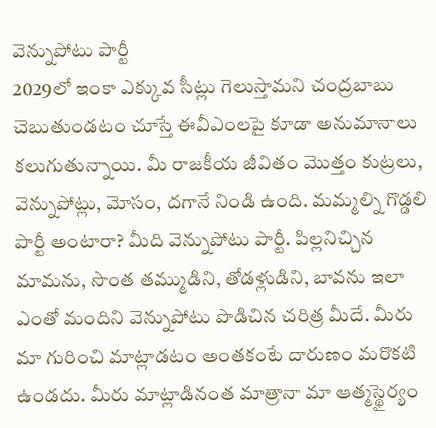వెన్నుపోటు పార్టీ
2029లో ఇంకా ఎక్కువ సీట్లు గెలుస్తామని చంద్ర‌బాబు చెబుతుండటం చూస్తే ఈవీఎంలపై కూడా అనుమానాలు కలుగుతున్నాయి. మీ రాజకీయ జీవితం మొత్తం కుట్రలు, వెన్నుపోట్లు, మోసం, దగానే నిండి ఉంది. మమ్మల్ని గొడ్డలి పార్టీ అంటారా? మీది వెన్నుపోటు పార్టీ. పిల్లనిచ్చిన మామను, సొంత తమ్ముడిని, తోడళ్లుడిని, బావను ఇలా ఎంతో మందిని వెన్నుపోటు పొడిచిన చరిత్ర మీదే. మీరు మా గురించి మాట్లాడటం అంతకంటే దారుణం మరొకటి ఉండదు. మీరు మాట్లాడినంత మాత్రానా మా ఆత్మస్థైర్యం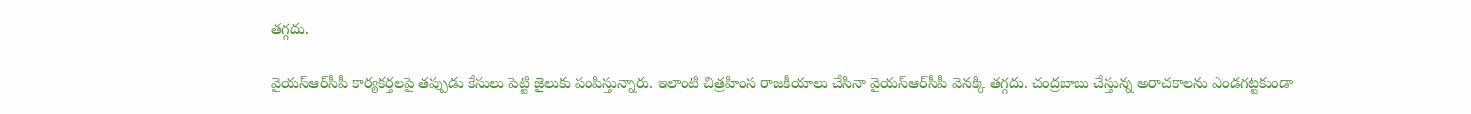తగ్గదు.

వైయ‌స్ఆర్‌సీపీ కార్యకర్తలపై తప్పుడు కేసులు పెట్టి జైలుకు పంపిస్తున్నారు. ఇలాంటి చిత్రహింస రాజకీయాలు చేసినా వైయ‌స్ఆర్‌సీపీ వెనక్కి తగ్గదు. చంద్ర‌బాబు చేస్తున్న అరాచకాలను ఎండగట్టకుండా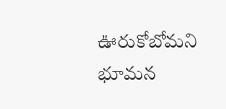ఊరుకోబోమ‌ని భూమన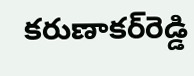కరుణాకర్‌రెడ్డి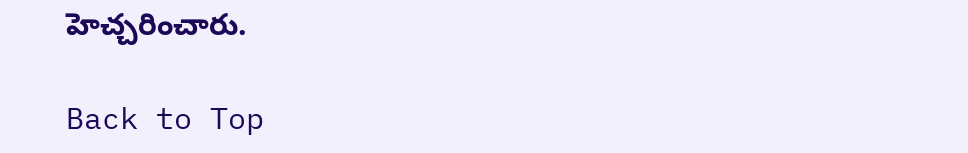హెచ్చరించారు.

Back to Top